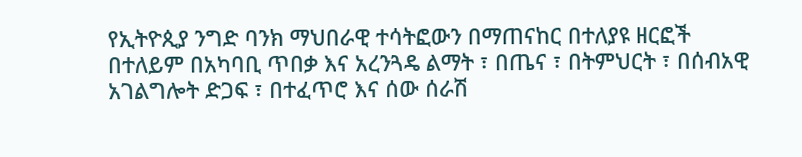የኢትዮጲያ ንግድ ባንክ ማህበራዊ ተሳትፎውን በማጠናከር በተለያዩ ዘርፎች በተለይም በአካባቢ ጥበቃ እና አረንጓዴ ልማት ፣ በጤና ፣ በትምህርት ፣ በሰብአዊ አገልግሎት ድጋፍ ፣ በተፈጥሮ እና ሰው ሰራሽ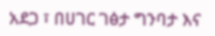አደጋ ፣ በሀገር ገፅታ ግንባታ እና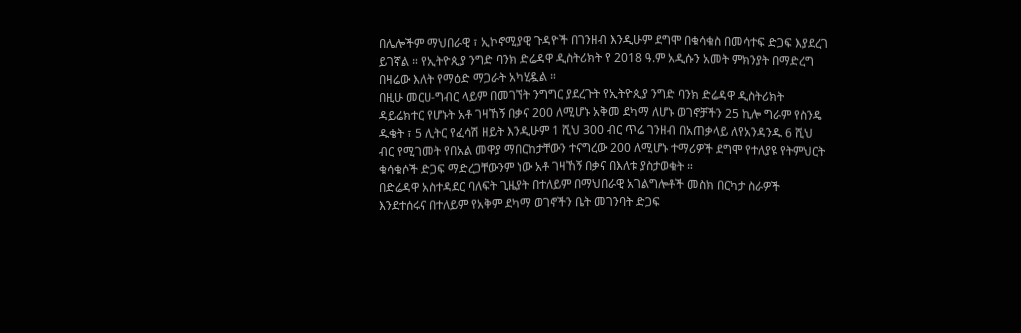በሌሎችም ማህበራዊ ፣ ኢኮኖሚያዊ ጉዳዮች በገንዘብ እንዲሁም ደግሞ በቁሳቁስ በመሳተፍ ድጋፍ እያደረገ ይገኛል ። የኢትዮጲያ ንግድ ባንክ ድሬዳዋ ዲስትሪክት የ 2018 ዓ.ም አዲሱን አመት ምክንያት በማድረግ በዛሬው እለት የማዕድ ማጋራት አካሂዷል ።
በዚሁ መርሀ-ግብር ላይም በመገኘት ንግግር ያደረጉት የኢትዮጲያ ንግድ ባንክ ድሬዳዋ ዲስትሪክት ዳይሬክተር የሆኑት አቶ ገዛኸኝ በቃና 200 ለሚሆኑ አቅመ ደካማ ለሆኑ ወገኖቻችን 25 ኪሎ ግራም የስንዴ ዱቄት ፣ 5 ሊትር የፈሳሽ ዘይት እንዲሁም 1 ሺህ 300 ብር ጥሬ ገንዘብ በአጠቃላይ ለየአንዳንዱ 6 ሺህ ብር የሚገመት የበአል መዋያ ማበርከታቸውን ተናግረው 200 ለሚሆኑ ተማሪዎች ደግሞ የተለያዩ የትምህርት ቁሳቁሶች ድጋፍ ማድረጋቸውንም ነው አቶ ገዛኸኝ በቃና በእለቱ ያስታወቁት ።
በድሬዳዋ አስተዳደር ባለፍት ጊዜያት በተለይም በማህበራዊ አገልግሎቶች መስክ በርካታ ስራዎች እንደተሰሩና በተለይም የአቅም ደካማ ወገኖችን ቤት መገንባት ድጋፍ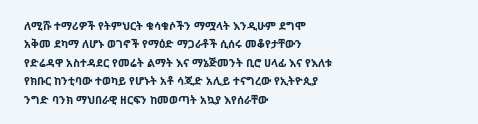ለሚሹ ተማሪዎች የትምህርት ቁሳቁሶችን ማሟላት እንዲሁም ደግሞ አቅመ ደካማ ለሆኑ ወገኖች የማዕድ ማጋራቶች ሲሰሩ መቆየታቸውን የድሬዳዋ አስተዳደር የመሬት ልማት እና ማኔጅመንት ቢሮ ሀላፊ እና የእለቱ የክቡር ከንቲባው ተወካይ የሆኑት አቶ ሳጂድ አሊይ ተናግረው የኢትዮጲያ ንግድ ባንክ ማህበራዊ ዘርፍን ከመወጣት አኳያ እየሰራቸው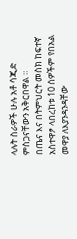ላሉት ስራዎች ሁሉ አቶ ሳጂድ ምስጋናቸውን አቅርበዋል ።
በጤና እና በትምህርት መስክ ከፍተኛ አስተዋፆ ላበረከቱ 10 ሰዎችም የበአል መዋያ ለእያንዳንዳቸው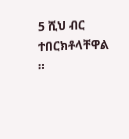5 ሺህ ብር ተበርክቶላቸዋል ።